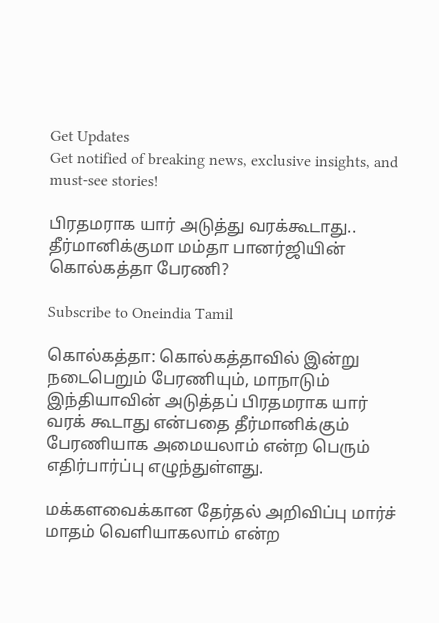Get Updates
Get notified of breaking news, exclusive insights, and must-see stories!

பிரதமராக யார் அடுத்து வரக்கூடாது.. தீர்மானிக்குமா மம்தா பானர்ஜியின் கொல்கத்தா பேரணி?

Subscribe to Oneindia Tamil

கொல்கத்தா: கொல்கத்தாவில் இன்று நடைபெறும் பேரணியும், மாநாடும் இந்தியாவின் அடுத்தப் பிரதமராக யார் வரக் கூடாது என்பதை தீர்மானிக்கும் பேரணியாக அமையலாம் என்ற பெரும் எதிர்பார்ப்பு எழுந்துள்ளது.

மக்களவைக்கான தேர்தல் அறிவிப்பு மார்ச் மாதம் வெளியாகலாம் என்ற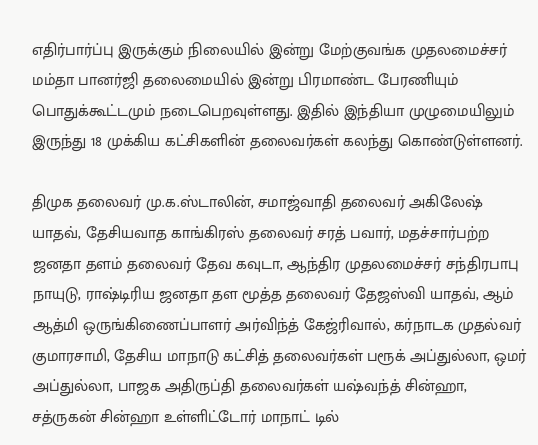எதிர்பார்ப்பு இருக்கும் நிலையில் இன்று மேற்குவங்க முதலமைச்சர் மம்தா பானர்ஜி தலைமையில் இன்று பிரமாண்ட பேரணியும் பொதுக்கூட்டமும் நடைபெறவுள்ளது. இதில் இந்தியா முழுமையிலும் இருந்து 18 முக்கிய கட்சிகளின் தலைவர்கள் கலந்து கொண்டுள்ளனர்.

திமுக தலைவர் மு.க.ஸ்டாலின், சமாஜ்வாதி தலைவர் அகிலேஷ் யாதவ், தேசியவாத காங்கிரஸ் தலைவர் சரத் பவார், மதச்சார்பற்ற ஜனதா தளம் தலைவர் தேவ கவுடா, ஆந்திர முதலமைச்சர் சந்திரபாபு நாயுடு, ராஷ்டிரிய ஜனதா தள மூத்த தலைவர் தேஜஸ்வி யாதவ், ஆம் ஆத்மி ஒருங்கிணைப்பாளர் அர்விந்த் கேஜ்ரிவால், கர்நாடக முதல்வர் குமாரசாமி, தேசிய மாநாடு கட்சித் தலைவர்கள் பரூக் அப்துல்லா, ஒமர் அப்துல்லா, பாஜக அதிருப்தி தலைவர்கள் யஷ்வந்த் சின்ஹா, சத்ருகன் சின்ஹா உள்ளிட்டோர் மாநாட் டில்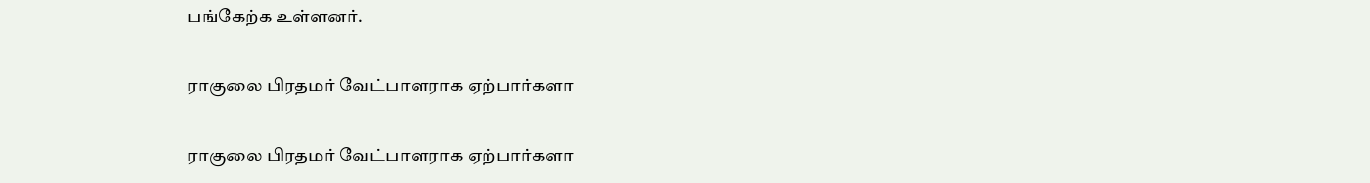பங்கேற்க உள்ளனர்.

ராகுலை பிரதமர் வேட்பாளராக ஏற்பார்களா

ராகுலை பிரதமர் வேட்பாளராக ஏற்பார்களா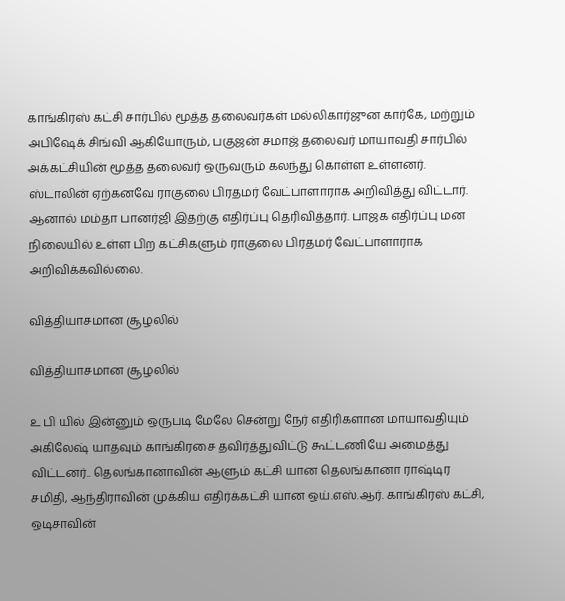காங்கிரஸ் கட்சி சார்பில் மூத்த தலைவர்கள் மல்லிகார்ஜுன கார்கே, மற்றும் அபிஷேக் சிங்வி ஆகியோரும், பகுஜன் சமாஜ் தலைவர் மாயாவதி சார்பில் அக்கட்சியின் மூத்த தலைவர் ஒருவரும் கலந்து கொள்ள உள்ளனர். ஸ்டாலின் ஏற்கனவே ராகுலை பிரதமர் வேட்பாளாராக அறிவித்து விட்டார். ஆனால் மம்தா பானர்ஜி இதற்கு எதிர்ப்பு தெரிவித்தார். பாஜக எதிர்ப்பு மன நிலையில் உள்ள பிற கட்சிகளும் ராகுலை பிரதமர் வேட்பாளாராக அறிவிக்கவில்லை.

வித்தியாசமான சூழலில்

வித்தியாசமான சூழலில்

உ பி யில் இன்னும் ஒருபடி மேலே சென்று நேர் எதிரிகளான மாயாவதியும் அகிலேஷ் யாதவும் காங்கிரசை தவிர்த்துவிட்டு கூட்டணியே அமைத்து விட்டனர்.. தெலங்கானாவின் ஆளும் கட்சி யான தெலங்கானா ராஷ்டிர சமிதி, ஆந்திராவின் முக்கிய எதிர்க்கட்சி யான ஒய்.எஸ்.ஆர். காங்கிரஸ் கட்சி, ஒடிசாவின்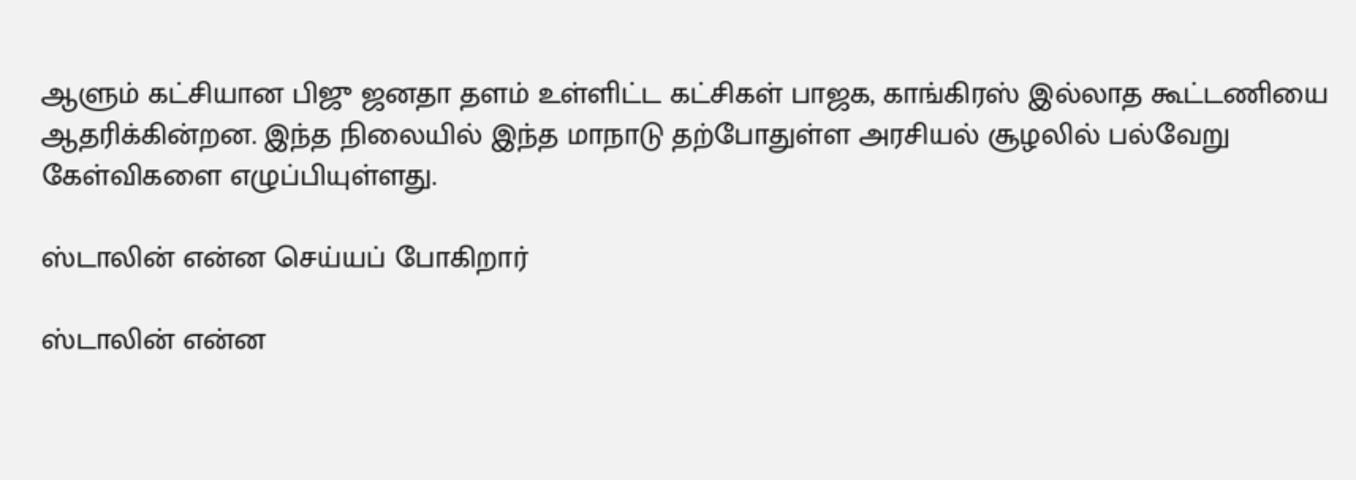ஆளும் கட்சியான பிஜு ஜனதா தளம் உள்ளிட்ட கட்சிகள் பாஜக, காங்கிரஸ் இல்லாத கூட்டணியை ஆதரிக்கின்றன. இந்த நிலையில் இந்த மாநாடு தற்போதுள்ள அரசியல் சூழலில் பல்வேறு கேள்விகளை எழுப்பியுள்ளது.

ஸ்டாலின் என்ன செய்யப் போகிறார்

ஸ்டாலின் என்ன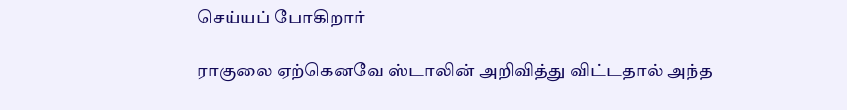செய்யப் போகிறார்

ராகுலை ஏற்கெனவே ஸ்டாலின் அறிவித்து விட்டதால் அந்த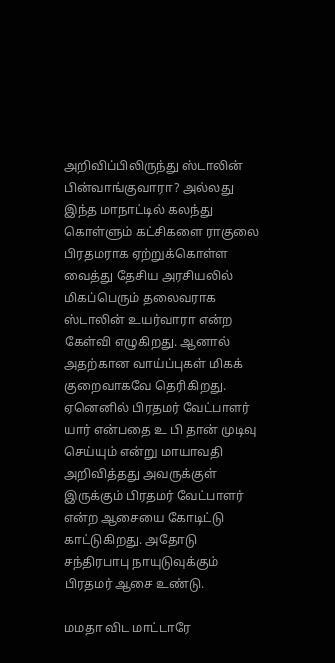அறிவிப்பிலிருந்து ஸ்டாலின் பின்வாங்குவாரா? அல்லது இந்த மாநாட்டில் கலந்து கொள்ளும் கட்சிகளை ராகுலை பிரதமராக ஏற்றுக்கொள்ள வைத்து தேசிய அரசியலில் மிகப்பெரும் தலைவராக ஸ்டாலின் உயர்வாரா என்ற கேள்வி எழுகிறது. ஆனால் அதற்கான வாய்ப்புகள் மிகக் குறைவாகவே தெரிகிறது. ஏனெனில் பிரதமர் வேட்பாளர் யார் என்பதை உ பி தான் முடிவு செய்யும் என்று மாயாவதி அறிவித்தது அவருக்குள் இருக்கும் பிரதமர் வேட்பாளர் என்ற ஆசையை கோடிட்டு காட்டுகிறது. அதோடு சந்திரபாபு நாயுடுவுக்கும் பிரதமர் ஆசை உண்டு.

மமதா விட மாட்டாரே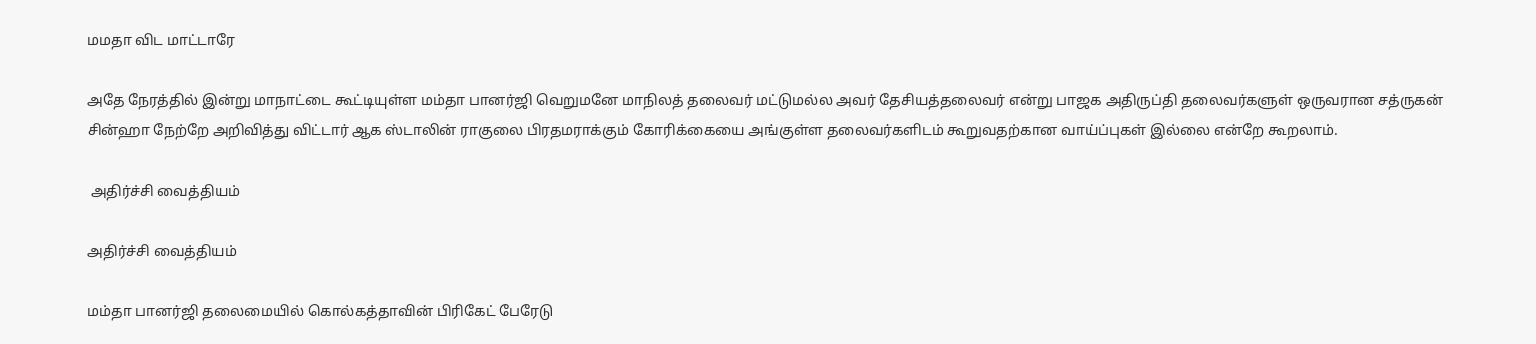மமதா விட மாட்டாரே

அதே நேரத்தில் இன்று மாநாட்டை கூட்டியுள்ள மம்தா பானர்ஜி வெறுமனே மாநிலத் தலைவர் மட்டுமல்ல அவர் தேசியத்தலைவர் என்று பாஜக அதிருப்தி தலைவர்களுள் ஒருவரான சத்ருகன் சின்ஹா நேற்றே அறிவித்து விட்டார் ஆக ஸ்டாலின் ராகுலை பிரதமராக்கும் கோரிக்கையை அங்குள்ள தலைவர்களிடம் கூறுவதற்கான வாய்ப்புகள் இல்லை என்றே கூறலாம்.

 அதிர்ச்சி வைத்தியம்

அதிர்ச்சி வைத்தியம்

மம்தா பானர்ஜி தலைமையில் கொல்கத்தாவின் பிரிகேட் பேரேடு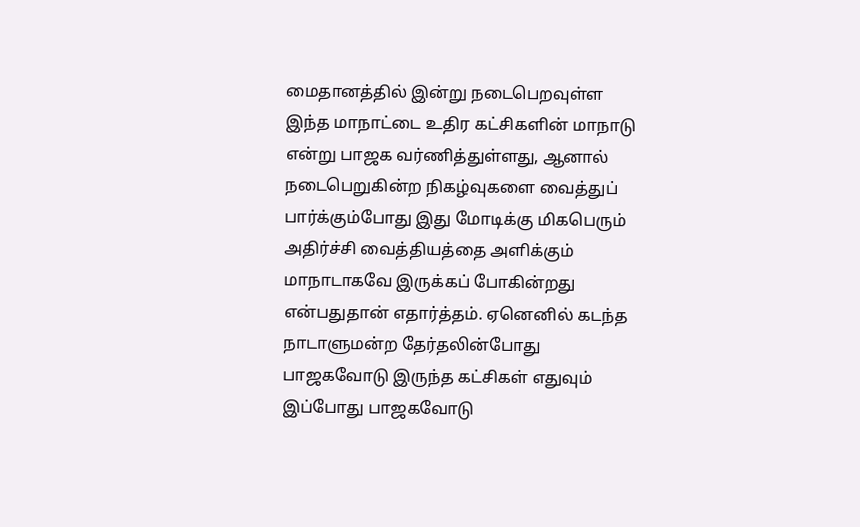மைதானத்தில் இன்று நடைபெறவுள்ள இந்த மாநாட்டை உதிர கட்சிகளின் மாநாடு என்று பாஜக வர்ணித்துள்ளது, ஆனால் நடைபெறுகின்ற நிகழ்வுகளை வைத்துப் பார்க்கும்போது இது மோடிக்கு மிகபெரும் அதிர்ச்சி வைத்தியத்தை அளிக்கும் மாநாடாகவே இருக்கப் போகின்றது என்பதுதான் எதார்த்தம். ஏனெனில் கடந்த நாடாளுமன்ற தேர்தலின்போது பாஜகவோடு இருந்த கட்சிகள் எதுவும் இப்போது பாஜகவோடு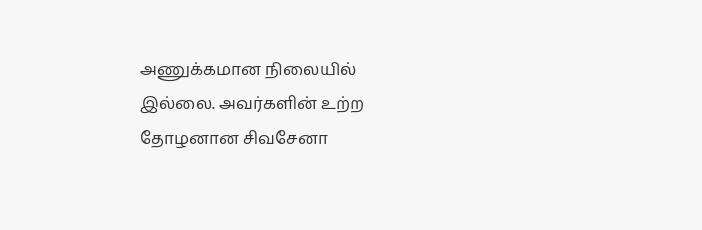அணுக்கமான நிலையில் இல்லை. அவர்களின் உற்ற தோழனான சிவசேனா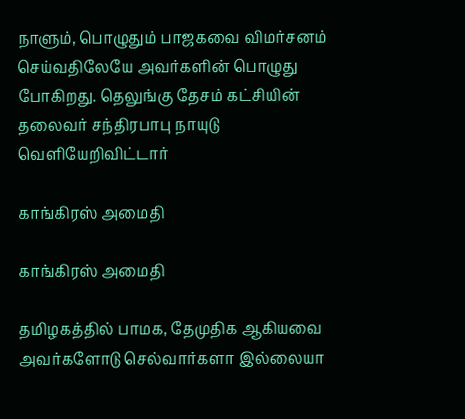நாளும், பொழுதும் பாஜகவை விமர்சனம் செய்வதிலேயே அவர்களின் பொழுது போகிறது. தெலுங்கு தேசம் கட்சியின் தலைவர் சந்திரபாபு நாயுடு வெளியேறிவிட்டார்

காங்கிரஸ் அமைதி

காங்கிரஸ் அமைதி

தமிழகத்தில் பாமக, தேமுதிக ஆகியவை அவர்களோடு செல்வார்களா இல்லையா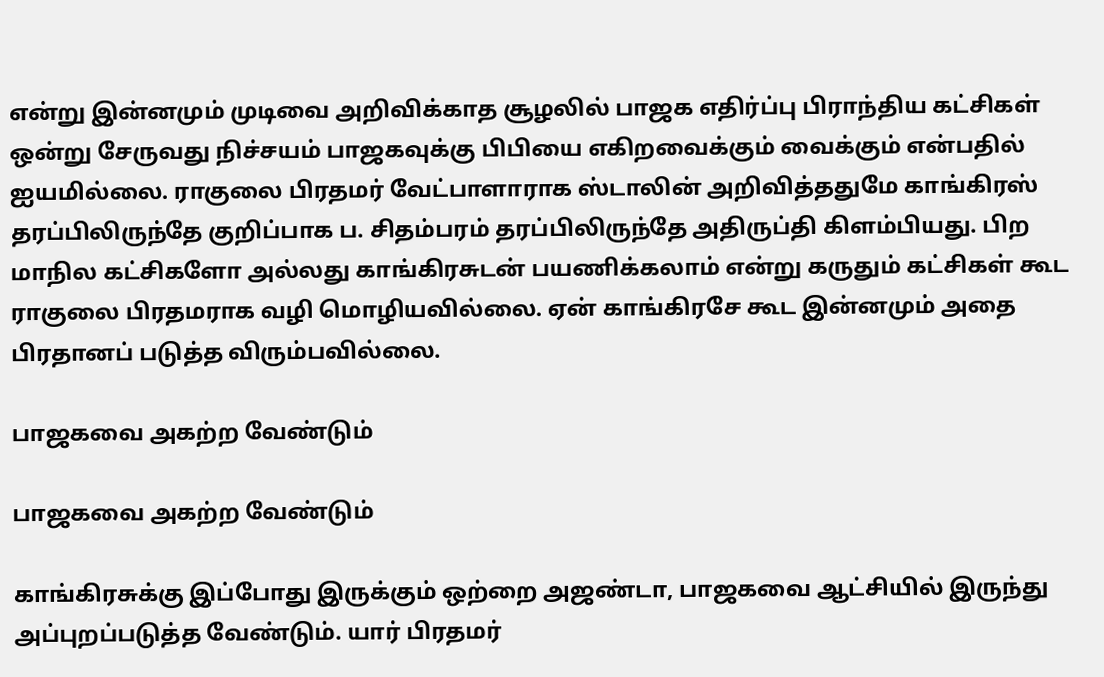என்று இன்னமும் முடிவை அறிவிக்காத சூழலில் பாஜக எதிர்ப்பு பிராந்திய கட்சிகள் ஒன்று சேருவது நிச்சயம் பாஜகவுக்கு பிபியை எகிறவைக்கும் வைக்கும் என்பதில் ஐயமில்லை. ராகுலை பிரதமர் வேட்பாளாராக ஸ்டாலின் அறிவித்ததுமே காங்கிரஸ் தரப்பிலிருந்தே குறிப்பாக ப. சிதம்பரம் தரப்பிலிருந்தே அதிருப்தி கிளம்பியது. பிற மாநில கட்சிகளோ அல்லது காங்கிரசுடன் பயணிக்கலாம் என்று கருதும் கட்சிகள் கூட ராகுலை பிரதமராக வழி மொழியவில்லை. ஏன் காங்கிரசே கூட இன்னமும் அதை பிரதானப் படுத்த விரும்பவில்லை.

பாஜகவை அகற்ற வேண்டும்

பாஜகவை அகற்ற வேண்டும்

காங்கிரசுக்கு இப்போது இருக்கும் ஒற்றை அஜண்டா, பாஜகவை ஆட்சியில் இருந்து அப்புறப்படுத்த வேண்டும். யார் பிரதமர்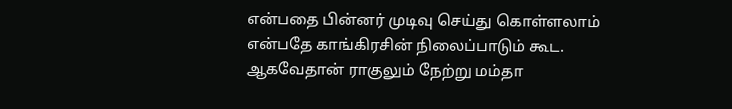என்பதை பின்னர் முடிவு செய்து கொள்ளலாம் என்பதே காங்கிரசின் நிலைப்பாடும் கூட. ஆகவேதான் ராகுலும் நேற்று மம்தா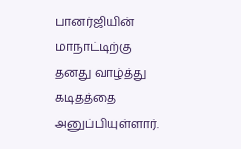பானர்ஜியின் மாநாட்டிற்கு தனது வாழ்த்து கடிதத்தை அனுப்பியுள்ளார்.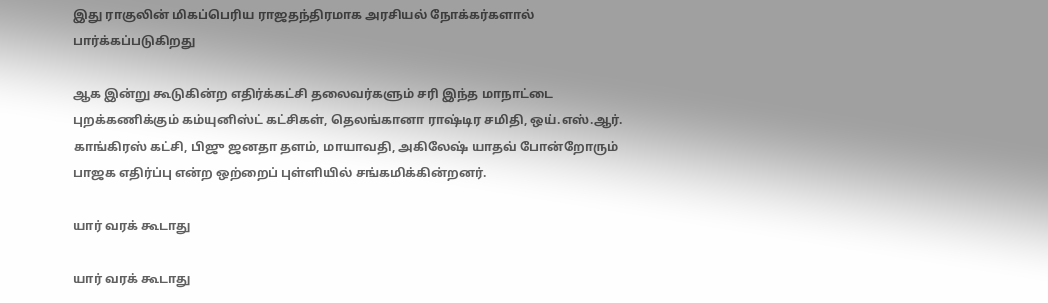இது ராகுலின் மிகப்பெரிய ராஜதந்திரமாக அரசியல் நோக்கர்களால் பார்க்கப்படுகிறது

ஆக இன்று கூடுகின்ற எதிர்க்கட்சி தலைவர்களும் சரி இந்த மாநாட்டை புறக்கணிக்கும் கம்யுனிஸ்ட் கட்சிகள், தெலங்கானா ராஷ்டிர சமிதி, ஒய்.எஸ்.ஆர். காங்கிரஸ் கட்சி, பிஜு ஜனதா தளம், மாயாவதி, அகிலேஷ் யாதவ் போன்றோரும் பாஜக எதிர்ப்பு என்ற ஒற்றைப் புள்ளியில் சங்கமிக்கின்றனர்.

யார் வரக் கூடாது

யார் வரக் கூடாது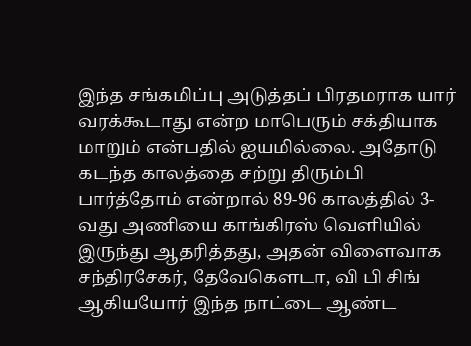இந்த சங்கமிப்பு அடுத்தப் பிரதமராக யார் வரக்கூடாது என்ற மாபெரும் சக்தியாக மாறும் என்பதில் ஐயமில்லை. அதோடு கடந்த காலத்தை சற்று திரும்பி பார்த்தோம் என்றால் 89-96 காலத்தில் 3- வது அணியை காங்கிரஸ் வெளியில் இருந்து ஆதரித்தது, அதன் விளைவாக சந்திரசேகர், தேவேகௌடா, வி பி சிங் ஆகியயோர் இந்த நாட்டை ஆண்ட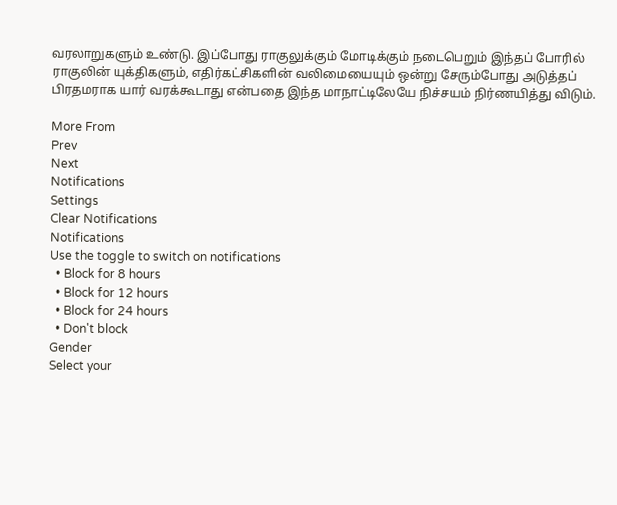வரலாறுகளும் உண்டு. இப்போது ராகுலுக்கும் மோடிக்கும் நடைபெறும் இந்தப் போரில் ராகுலின் யுக்திகளும், எதிர்கட்சிகளின் வலிமையையும் ஒன்று சேரும்போது அடுத்தப் பிரதமராக யார் வரக்கூடாது என்பதை இந்த மாநாட்டிலேயே நிச்சயம் நிர்ணயித்து விடும்.

More From
Prev
Next
Notifications
Settings
Clear Notifications
Notifications
Use the toggle to switch on notifications
  • Block for 8 hours
  • Block for 12 hours
  • Block for 24 hours
  • Don't block
Gender
Select your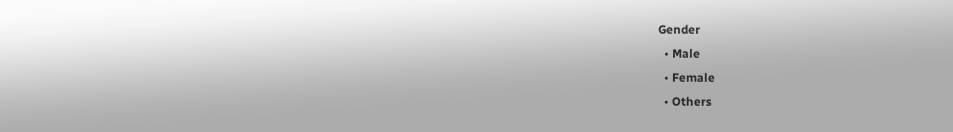Gender
  • Male
  • Female
  • Others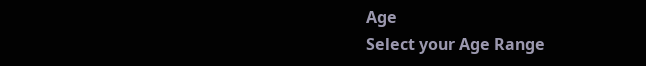Age
Select your Age Range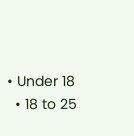• Under 18
  • 18 to 25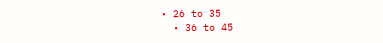• 26 to 35
  • 36 to 45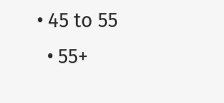• 45 to 55
  • 55+